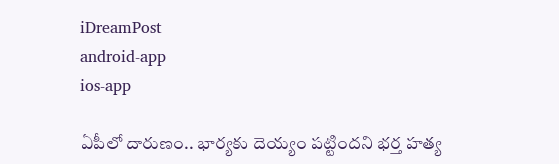iDreamPost
android-app
ios-app

ఏపీలో దారుణం.. భార్యకు దెయ్యం పట్టిందని భర్త హత్య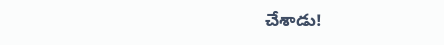చేశాడు!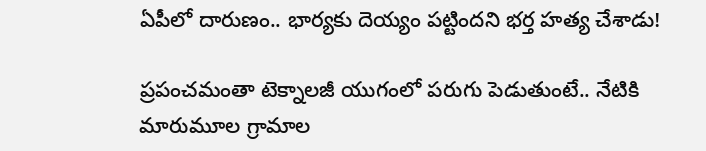ఏపీలో దారుణం.. భార్యకు దెయ్యం పట్టిందని భర్త హత్య చేశాడు!

ప్రపంచమంతా టెక్నాలజీ యుగంలో పరుగు పెడుతుంటే.. నేటికి మారుమూల గ్రామాల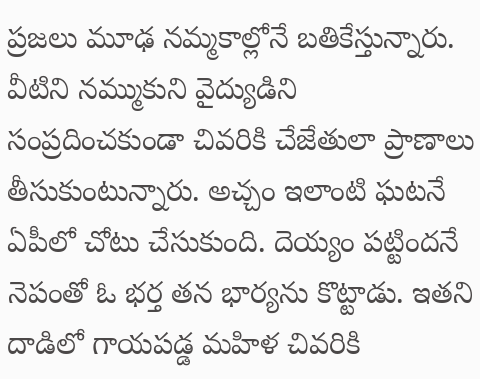ప్రజలు మూఢ నమ్మకాల్లోనే బతికేస్తున్నారు. వీటిని నమ్ముకుని వైద్యుడిని సంప్రదించకుండా చివరికి చేజేతులా ప్రాణాలు తీసుకుంటున్నారు. అచ్చం ఇలాంటి ఘటనే ఏపీలో చోటు చేసుకుంది. దెయ్యం పట్టిందనే నెపంతో ఓ భర్త తన భార్యను కొట్టాడు. ఇతని దాడిలో గాయపడ్డ మహిళ చివరికి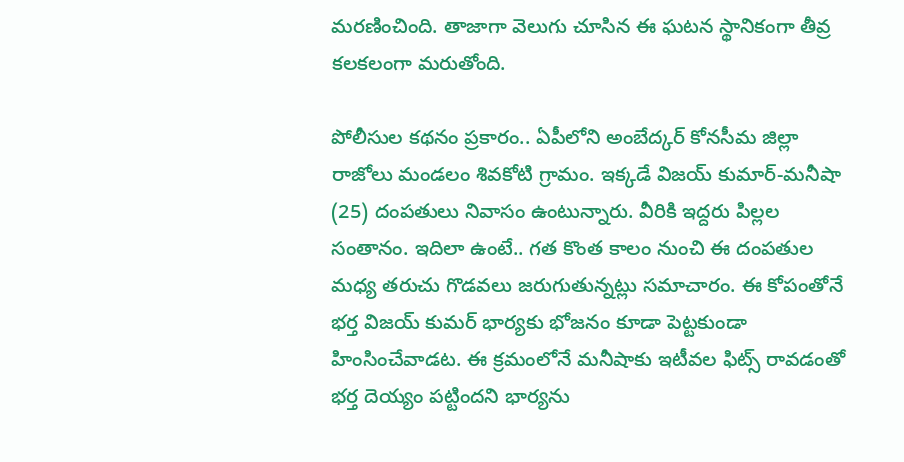మరణించింది. తాజాగా వెలుగు చూసిన ఈ ఘటన స్థానికంగా తీవ్ర కలకలంగా మరుతోంది.

పోలీసుల కథనం ప్రకారం.. ఏపీలోని అంబేద్కర్ కోనసీమ జిల్లా రాజోలు మండలం శివకోటి గ్రామం. ఇక్కడే విజయ్ కుమార్-మనీషా (25) దంపతులు నివాసం ఉంటున్నారు. వీరికి ఇద్దరు పిల్లల సంతానం. ఇదిలా ఉంటే.. గత కొంత కాలం నుంచి ఈ దంపతుల మధ్య తరుచు గొడవలు జరుగుతున్నట్లు సమాచారం. ఈ కోపంతోనే భర్త విజయ్ కుమర్ భార్యకు భోజనం కూడా పెట్టకుండా హింసించేవాడట. ఈ క్రమంలోనే మనీషాకు ఇటీవల ఫిట్స్ రావడంతో భర్త దెయ్యం పట్టిందని భార్యను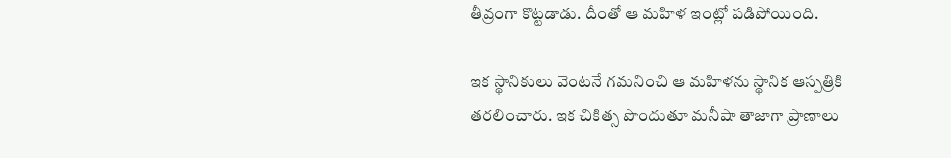తీవ్రంగా కొట్టడాడు. దీంతో ఆ మహిళ ఇంట్లో పడిపోయింది.

ఇక స్థానికులు వెంటనే గమనించి ఆ మహిళను స్థానిక ఆస్పత్రికి తరలించారు. ఇక చికిత్స పొందుతూ మనీషా తాజాగా ప్రాణాలు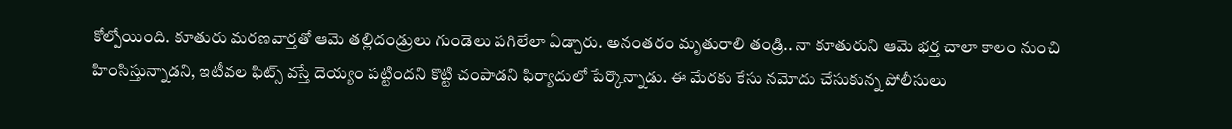కోల్పోయింది. కూతురు మరణవార్తతో ఆమె తల్లిదండ్రులు గుండెలు పగిలేలా ఏడ్చారు. అనంతరం మృతురాలి తండ్రి.. నా కూతురుని ఆమె భర్త చాలా కాలం నుంచి హింసిస్తున్నాడని, ఇటీవల ఫిట్స్ వస్తే దెయ్యం పట్టిందని కొట్టి చంపాడని ఫిర్యాదులో పేర్కొన్నాడు. ఈ మేరకు కేసు నమోదు చేసుకున్న పోలీసులు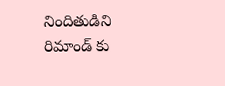నిందితుడిని రిమాండ్ కు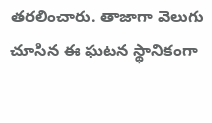తరలించారు. తాజాగా వెలుగు చూసిన ఈ ఘటన స్థానికంగా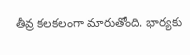తీవ్ర కలకలంగా మారుతోంది. భార్యకు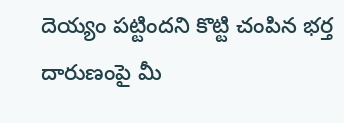దెయ్యం పట్టిందని కొట్టి చంపిన భర్త దారుణంపై మీ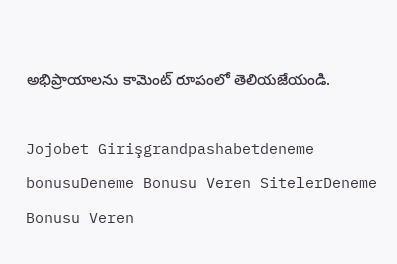అభిప్రాయాలను కామెంట్ రూపంలో తెలియజేయండి.

Jojobet Girişgrandpashabetdeneme bonusuDeneme Bonusu Veren SitelerDeneme Bonusu Veren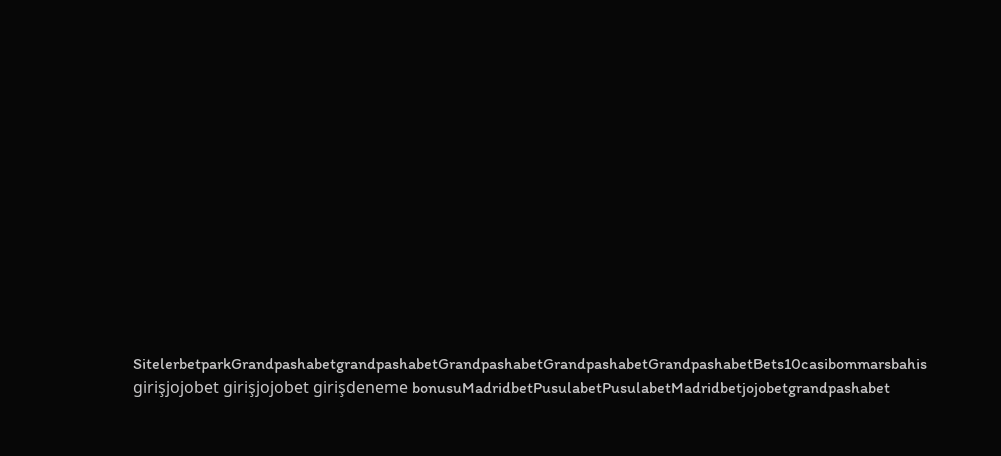SitelerbetparkGrandpashabetgrandpashabetGrandpashabetGrandpashabetGrandpashabetBets10casibommarsbahis girişjojobet girişjojobet girişdeneme bonusuMadridbetPusulabetPusulabetMadridbetjojobetgrandpashabet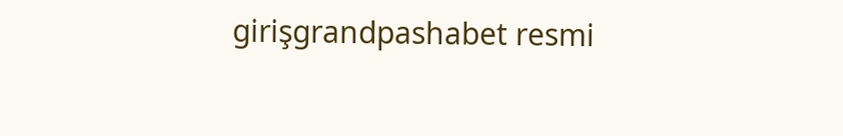girişgrandpashabet resmi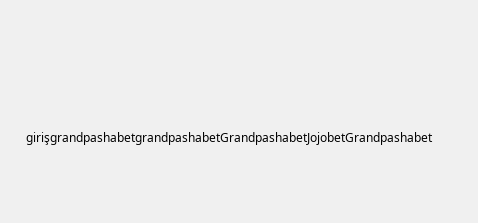girişgrandpashabetgrandpashabetGrandpashabetJojobetGrandpashabet